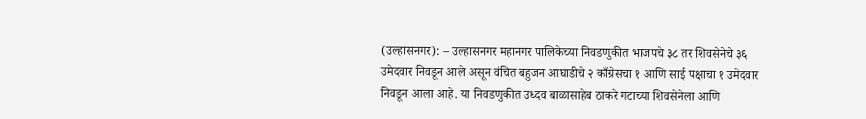(उल्हासनगर): – उल्हासनगर महानगर पालिकेच्या निवडणुकीत भाजपचे ३८ तर शिवसेनेचे ३६ उमेदवार निवडून आले असून वंचित बहुजन आघाडीचे २ काँग्रेसचा १ आणि साई पक्षाचा १ उमेदवार निवडून आला आहे. या निवडणुकीत उध्दव बाळासाहेब ठाकरे गटाच्या शिवसेनेला आणि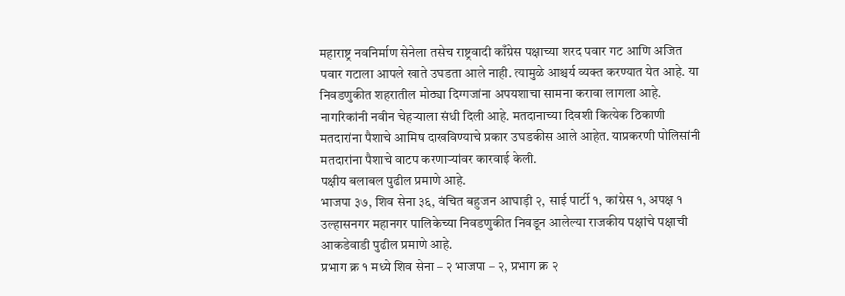महाराष्ट्र नवनिर्माण सेनेला तसेच राष्ट्रवादी काँग्रेस पक्षाच्या शरद पवार गट आणि अजित पवार गटाला आपले खाते उघडता आले नाही. त्यामुळे आश्चर्य व्यक्त करण्यात येत आहे. या निवडणुकीत शहरातील मोठ्या दिग्गजांना अपयशाचा सामना करावा लागला आहे. नागरिकांनी नवीन चेहऱ्याला संधी दिली आहे. मतदानाच्या दिवशी कित्येक ठिकाणी मतदारांना पैशाचे आमिष दाखविण्याचे प्रकार उघडकीस आले आहेत. याप्रकरणी पोलिसांनी मतदारांना पैशाचे वाटप करणाऱ्यांवर कारवाई केली.
पक्षीय बलाबल पुढील प्रमाणे आहे.
भाजपा ३७, शिव सेना ३६, वंचित बहुजन आघाड़ी २, साई पार्टी १, कांग्रेस १, अपक्ष १
उल्हासनगर महानगर पालिकेच्या निवडणुकीत निवडून आलेल्या राजकीय पक्षांचे पक्षाची आकडेवाडी पुढील प्रमाणे आहे.
प्रभाग क्र १ मध्ये शिव सेना – २ भाजपा – २, प्रभाग क्र २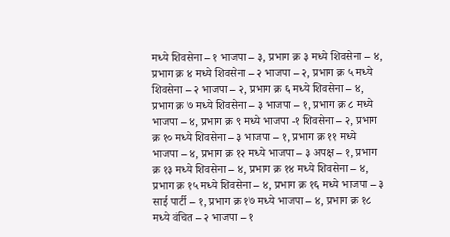मध्ये शिवसेना – १ भाजपा – ३, प्रभाग क्र ३ मध्ये शिवसेना – ४, प्रभाग क्र ४ मध्ये शिवसेना – २ भाजपा – २, प्रभाग क्र ५ मध्ये शिवसेना – २ भाजपा – २, प्रभाग क्र ६ मध्ये शिवसेना – ४, प्रभाग क्र ७ मध्ये शिवसेना – ३ भाजपा – १, प्रभाग क्र ८ मध्ये भाजपा – ४, प्रभाग क्र ९ मध्ये भाजपा -१ शिवसेना – २, प्रभाग क्र १० मध्ये शिवसेना – ३ भाजपा – १, प्रभाग क्र ११ मध्ये भाजपा – ४, प्रभाग क्र १२ मध्ये भाजपा – ३ अपक्ष – १, प्रभाग क्र १३ मध्ये शिवसेना – ४, प्रभाग क्र १४ मध्ये शिवसेना – ४, प्रभाग क्र १५ मध्ये शिवसेना – ४, प्रभाग क्र १६ मध्ये भाजपा – ३ साई पार्टी – १, प्रभाग क्र १७ मध्ये भाजपा – ४, प्रभाग क्र १८ मध्ये वंचित – २ भाजपा – १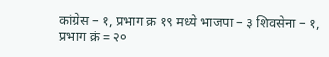कांग्रेस – १, प्रभाग क्र १९ मध्ये भाजपा – ३ शिवसेना – १, प्रभाग क्रं = २०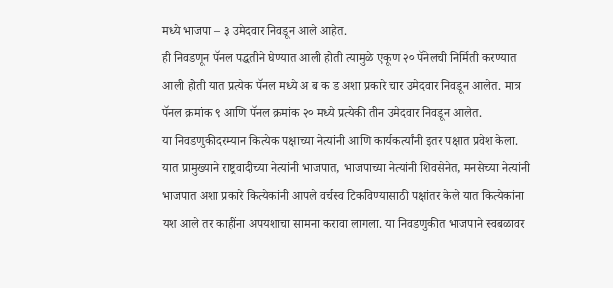मध्ये भाजपा – ३ उमेदवार निवडून आले आहेत.
ही निवडणून पॅनल पद्धतीने घेण्यात आली होती त्यामुळे एकूण २० पॅनेलची निर्मिती करण्यात आली होती यात प्रत्येक पॅनल मध्ये अ ब क ड अशा प्रकारे चार उमेदवार निवडून आलेत. मात्र पॅनल क्रमांक ९ आणि पॅनल क्रमांक २० मध्ये प्रत्येकी तीन उमेदवार निवडून आलेत.
या निवडणुकीदरम्यान कित्येक पक्षाच्या नेत्यांनी आणि कार्यकर्त्यांनी इतर पक्षात प्रवेश केला. यात प्रामुख्याने राष्ट्रवादीच्या नेत्यांनी भाजपात, भाजपाच्या नेत्यांनी शिवसेनेत, मनसेच्या नेत्यांनी भाजपात अशा प्रकारे कित्येकांनी आपले वर्चस्व टिकविण्यासाठी पक्षांतर केले यात कित्येकांना यश आले तर काहींना अपयशाचा सामना करावा लागला. या निवडणुकीत भाजपाने स्वबळावर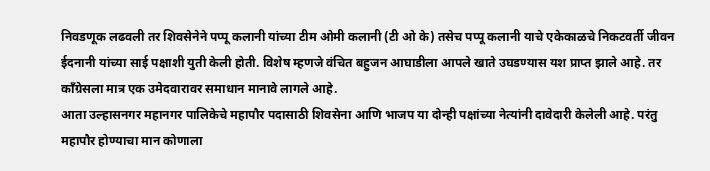निवडणूक लढवली तर शिवसेनेने पप्पू कलानी यांच्या टीम ओमी कलानी (टी ओ के) तसेच पप्पू कलानी याचे एकेकाळचे निकटवर्ती जीवन ईदनानी यांच्या साई पक्षाशी युती केली होती. विशेष म्हणजे वंचित बहुजन आघाडीला आपले खाते उघडण्यास यश प्राप्त झाले आहे. तर काँग्रेसला मात्र एक उमेदवारावर समाधान मानावे लागले आहे.
आता उल्हासनगर महानगर पालिकेचे महापौर पदासाठी शिवसेना आणि भाजप या दोन्ही पक्षांच्या नेत्यांनी दावेदारी केलेली आहे. परंतु महापौर होण्याचा मान कोणाला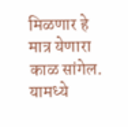मिळणार हे मात्र येणारा काळ सांगेल. यामध्ये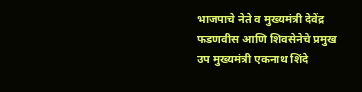भाजपाचे नेते व मुख्यमंत्री देवेंद्र फडणवीस आणि शिवसेनेचे प्रमुख उप मुख्यमंत्री एकनाथ शिंदे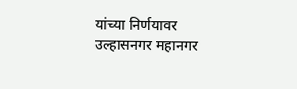यांच्या निर्णयावर उल्हासनगर महानगर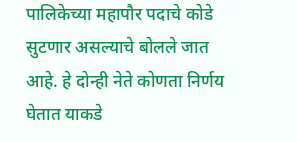पालिकेच्या महापौर पदाचे कोडे सुटणार असल्याचे बोलले जात आहे. हे दोन्ही नेते कोणता निर्णय घेतात याकडे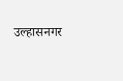उल्हासनगर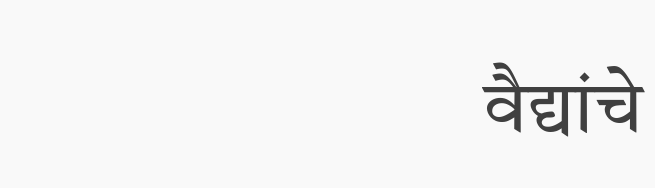वैद्यांचे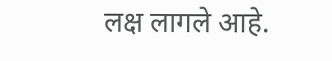लक्ष लागले आहे.